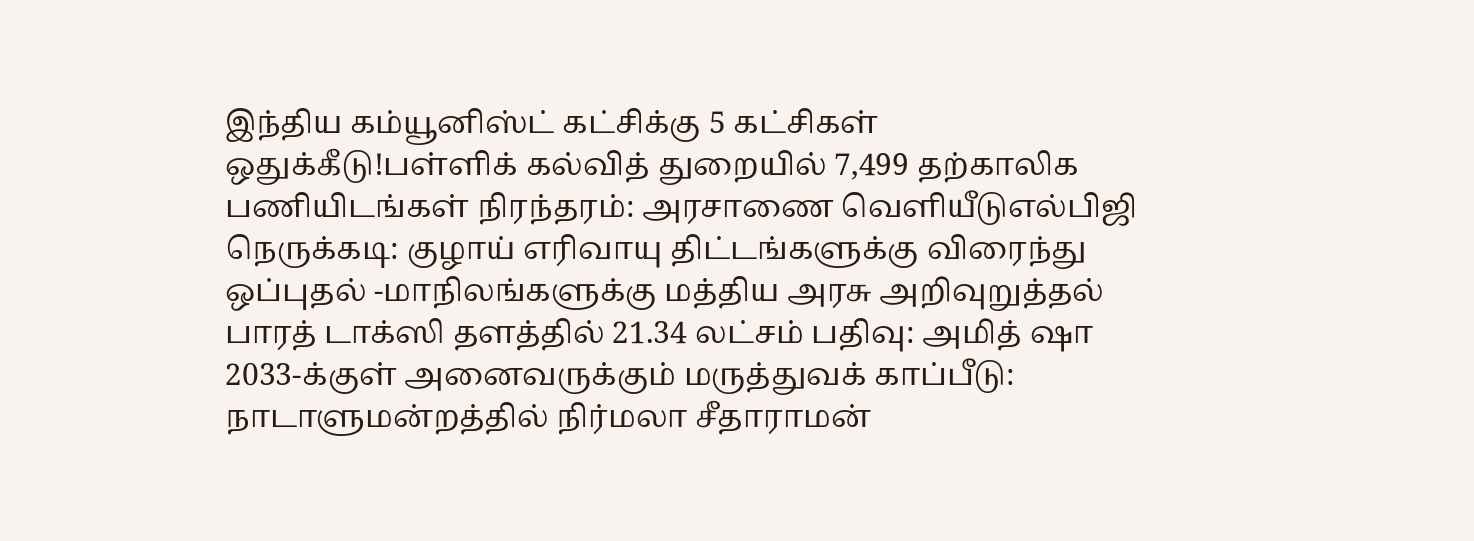இந்திய கம்யூனிஸ்ட் கட்சிக்கு 5 கட்சிகள் ஒதுக்கீடு!பள்ளிக் கல்வித் துறையில் 7,499 தற்காலிக பணியிடங்கள் நிரந்தரம்: அரசாணை வெளியீடுஎல்பிஜி நெருக்கடி: குழாய் எரிவாயு திட்டங்களுக்கு விரைந்து ஒப்புதல் -மாநிலங்களுக்கு மத்திய அரசு அறிவுறுத்தல் பாரத் டாக்ஸி தளத்தில் 21.34 லட்சம் பதிவு: அமித் ஷா 2033-க்குள் அனைவருக்கும் மருத்துவக் காப்பீடு: நாடாளுமன்றத்தில் நிர்மலா சீதாராமன்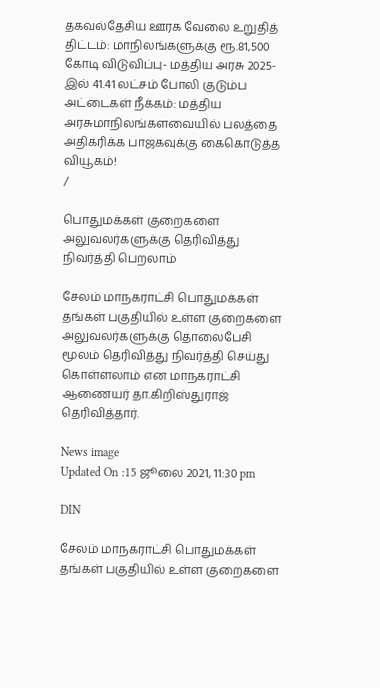தகவல்தேசிய ஊரக வேலை உறுதித் திட்டம்: மாநிலங்களுக்கு ரூ.81,500 கோடி விடுவிப்பு- மத்திய அரசு 2025-இல் 41.41 லட்சம் போலி குடும்ப அட்டைகள் நீக்கம்: மத்திய அரசுமாநிலங்களவையில் பலத்தை அதிகரிக்க பாஜகவுக்கு கைகொடுத்த வியூகம்!
/

பொதுமக்கள் குறைகளை அலுவலர்களுக்கு தெரிவித்து நிவர்த்தி பெறலாம்

சேலம் மாநகராட்சி பொதுமக்கள் தங்கள் பகுதியில் உள்ள குறைகளை அலுவலர்களுக்கு தொலைபேசி மூலம் தெரிவித்து நிவர்த்தி செய்து கொள்ளலாம் என மாநகராட்சி ஆணையர் தா.கிறிஸ்துராஜ் தெரிவித்தார்.

News image
Updated On :15 ஜூலை 2021, 11:30 pm

DIN

சேலம் மாநகராட்சி பொதுமக்கள் தங்கள் பகுதியில் உள்ள குறைகளை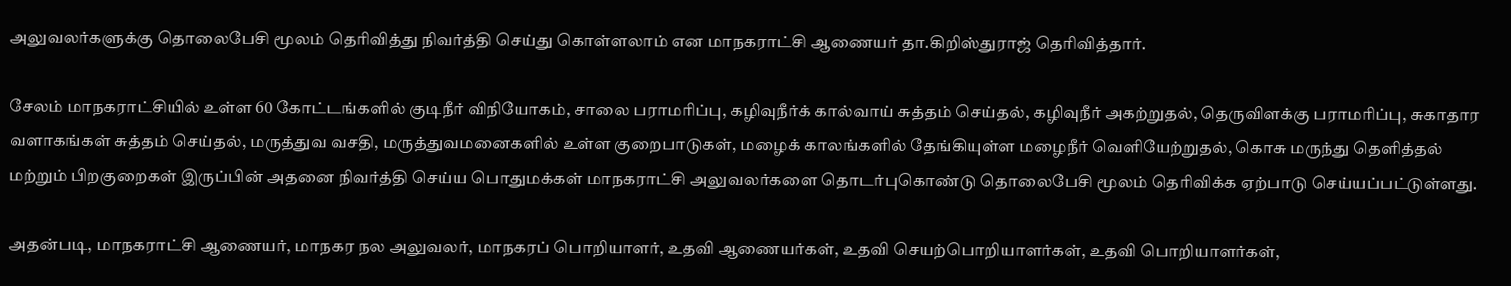அலுவலர்களுக்கு தொலைபேசி மூலம் தெரிவித்து நிவர்த்தி செய்து கொள்ளலாம் என மாநகராட்சி ஆணையர் தா.கிறிஸ்துராஜ் தெரிவித்தார்.

சேலம் மாநகராட்சியில் உள்ள 60 கோட்டங்களில் குடிநீர் விநியோகம், சாலை பராமரிப்பு, கழிவுநீர்க் கால்வாய் சுத்தம் செய்தல், கழிவுநீர் அகற்றுதல், தெருவிளக்கு பராமரிப்பு, சுகாதார வளாகங்கள் சுத்தம் செய்தல், மருத்துவ வசதி, மருத்துவமனைகளில் உள்ள குறைபாடுகள், மழைக் காலங்களில் தேங்கியுள்ள மழைநீர் வெளியேற்றுதல், கொசு மருந்து தெளித்தல் மற்றும் பிறகுறைகள் இருப்பின் அதனை நிவர்த்தி செய்ய பொதுமக்கள் மாநகராட்சி அலுவலர்களை தொடர்புகொண்டு தொலைபேசி மூலம் தெரிவிக்க ஏற்பாடு செய்யப்பட்டுள்ளது.

அதன்படி, மாநகராட்சி ஆணையர், மாநகர நல அலுவலர், மாநகரப் பொறியாளர், உதவி ஆணையர்கள், உதவி செயற்பொறியாளர்கள், உதவி பொறியாளர்கள்,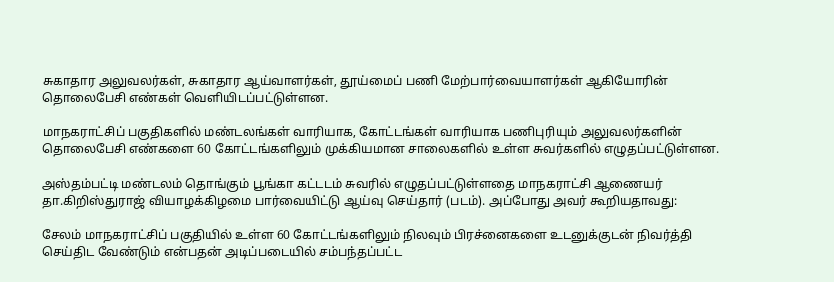சுகாதார அலுவலர்கள், சுகாதார ஆய்வாளர்கள், தூய்மைப் பணி மேற்பார்வையாளர்கள் ஆகியோரின் தொலைபேசி எண்கள் வெளியிடப்பட்டுள்ளன.

மாநகராட்சிப் பகுதிகளில் மண்டலங்கள் வாரியாக, கோட்டங்கள் வாரியாக பணிபுரியும் அலுவலர்களின் தொலைபேசி எண்களை 60 கோட்டங்களிலும் முக்கியமான சாலைகளில் உள்ள சுவர்களில் எழுதப்பட்டுள்ளன.

அஸ்தம்பட்டி மண்டலம் தொங்கும் பூங்கா கட்டடம் சுவரில் எழுதப்பட்டுள்ளதை மாநகராட்சி ஆணையர் தா.கிறிஸ்துராஜ் வியாழக்கிழமை பார்வையிட்டு ஆய்வு செய்தார் (படம்). அப்போது அவர் கூறியதாவது:

சேலம் மாநகராட்சிப் பகுதியில் உள்ள 60 கோட்டங்களிலும் நிலவும் பிரச்னைகளை உடனுக்குடன் நிவர்த்தி செய்திட வேண்டும் என்பதன் அடிப்படையில் சம்பந்தப்பட்ட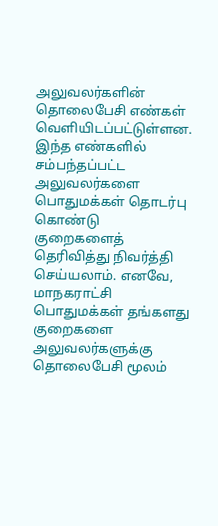அலுவலர்களின் தொலைபேசி எண்கள் வெளியிடப்பட்டுள்ளன. இந்த எண்களில் சம்பந்தப்பட்ட அலுவலர்களை பொதுமக்கள் தொடர்பு கொண்டு குறைகளைத் தெரிவித்து நிவர்த்தி செய்யலாம். எனவே, மாநகராட்சி பொதுமக்கள் தங்களது குறைகளை அலுவலர்களுக்கு தொலைபேசி மூலம்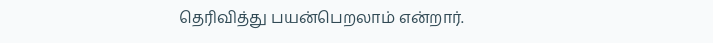தெரிவித்து பயன்பெறலாம் என்றார்.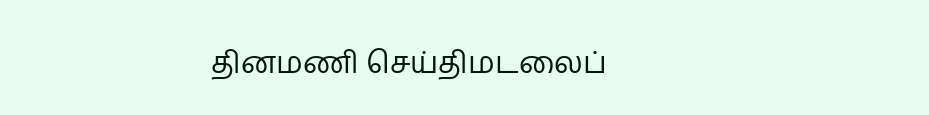தினமணி செய்திமடலைப்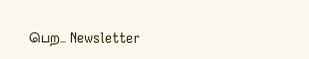பெற... Newsletter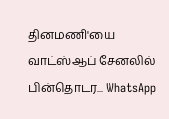தினமணி'யை வாட்ஸ்ஆப் சேனலில் பின்தொடர... WhatsApp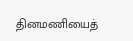தினமணியைத்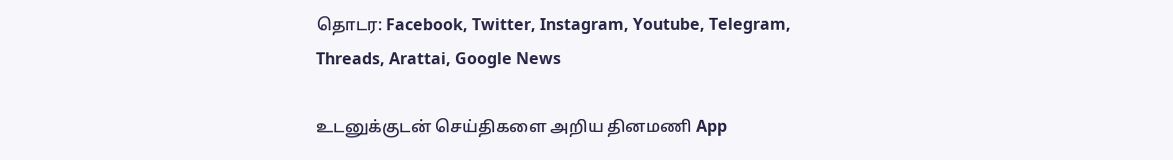தொடர: Facebook, Twitter, Instagram, Youtube, Telegram, Threads, Arattai, Google News

உடனுக்குடன் செய்திகளை அறிய தினமணி App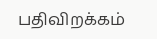பதிவிறக்கம்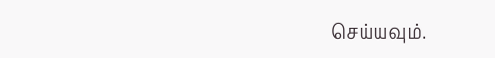செய்யவும்.